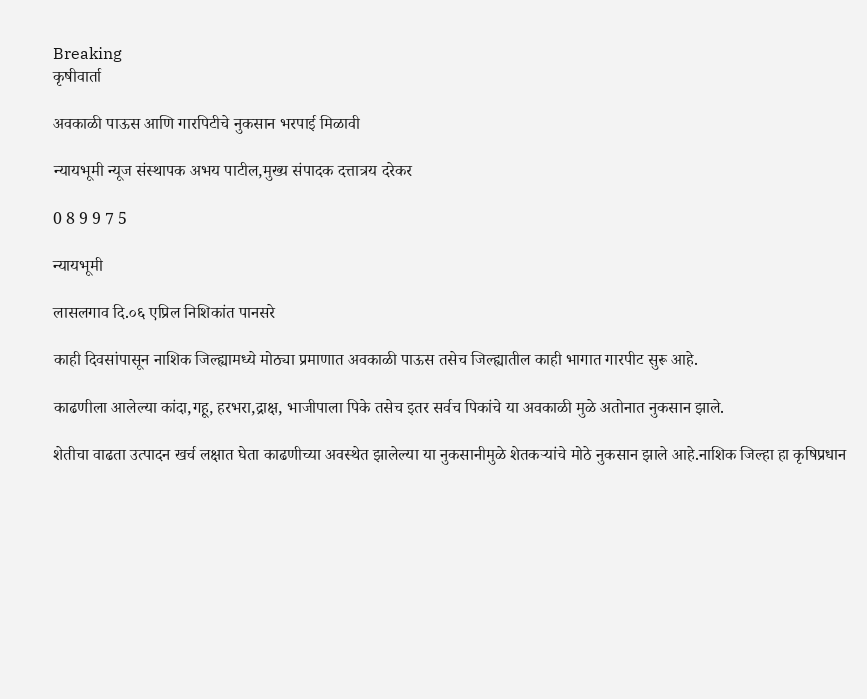Breaking
कृषीवार्ता

अवकाळी पाऊस आणि गारपिटीचे नुकसान भरपाई मिळावी

न्यायभूमी न्यूज संस्थापक अभय पाटील,मुख्य संपादक दत्तात्रय दरेकर

0 8 9 9 7 5

न्यायभूमी

लासलगाव दि.०६ एप्रिल निशिकांत पानसरे

काही दिवसांपासून नाशिक जिल्ह्यामध्ये मोठ्या प्रमाणात अवकाळी पाऊस तसेच जिल्ह्यातील काही भागात गारपीट सुरू आहे.

काढणीला आलेल्या कांदा,गहू, हरभरा,द्राक्ष, भाजीपाला पिके तसेच इतर सर्वच पिकांचे या अवकाळी मुळे अतोनात नुकसान झाले.

शेतीचा वाढता उत्पादन खर्च लक्षात घेता काढणीच्या अवस्थेत झालेल्या या नुकसानीमुळे शेतकऱ्यांचे मोठे नुकसान झाले आहे.नाशिक जिल्हा हा कृषिप्रधान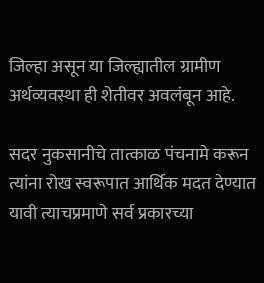जिल्हा असून या जिल्ह्यातील ग्रामीण अर्थव्यवस्था ही शेतीवर अवलंबून आहे.

सदर नुकसानीचे तात्काळ पंचनामे करून त्यांना रोख स्वरूपात आर्थिक मदत देण्यात यावी त्याचप्रमाणे सर्व प्रकारच्या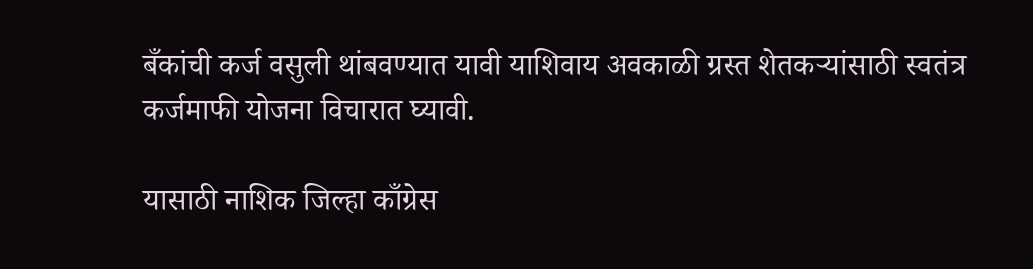बँकांची कर्ज वसुली थांबवण्यात यावी याशिवाय अवकाळी ग्रस्त शेतकऱ्यांसाठी स्वतंत्र कर्जमाफी योजना विचारात घ्यावी.

यासाठी नाशिक जिल्हा काँग्रेस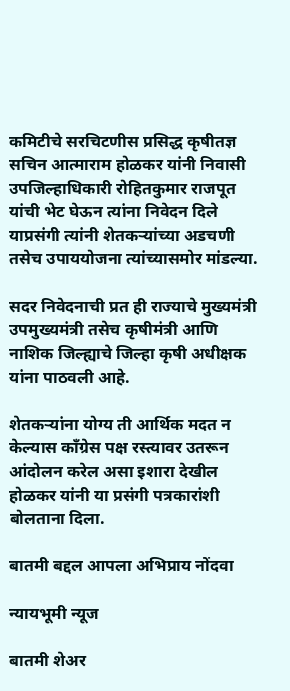कमिटीचे सरचिटणीस प्रसिद्ध कृषीतज्ञ सचिन आत्माराम होळकर यांनी निवासी उपजिल्हाधिकारी रोहितकुमार राजपूत यांची भेट घेऊन त्यांना निवेदन दिले याप्रसंगी त्यांनी शेतकऱ्यांच्या अडचणी तसेच उपाययोजना त्यांच्यासमोर मांडल्या.

सदर निवेदनाची प्रत ही राज्याचे मुख्यमंत्री उपमुख्यमंत्री तसेच कृषीमंत्री आणि नाशिक जिल्ह्याचे जिल्हा कृषी अधीक्षक यांना पाठवली आहे.

शेतकऱ्यांना योग्य ती आर्थिक मदत न केल्यास काँग्रेस पक्ष रस्त्यावर उतरून आंदोलन करेल असा इशारा देखील होळकर यांनी या प्रसंगी पत्रकारांशी बोलताना दिला.

बातमी बद्दल आपला अभिप्राय नोंदवा

न्यायभूमी न्यूज

बातमी शेअर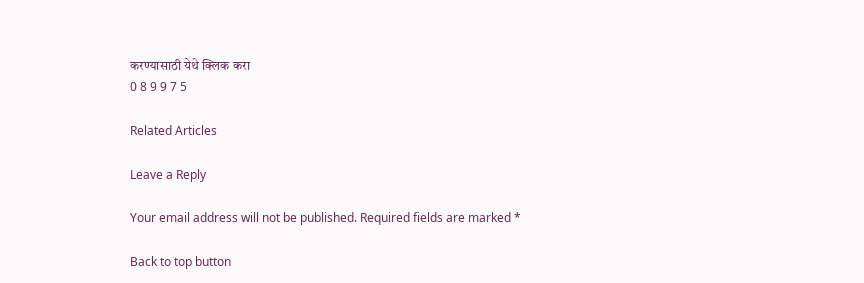करण्यासाठी येथे क्लिक करा
0 8 9 9 7 5

Related Articles

Leave a Reply

Your email address will not be published. Required fields are marked *

Back to top button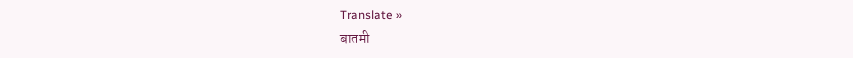Translate »
बातमी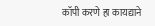कॉपी करणे हा कायद्याने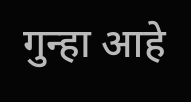गुन्हा आहे